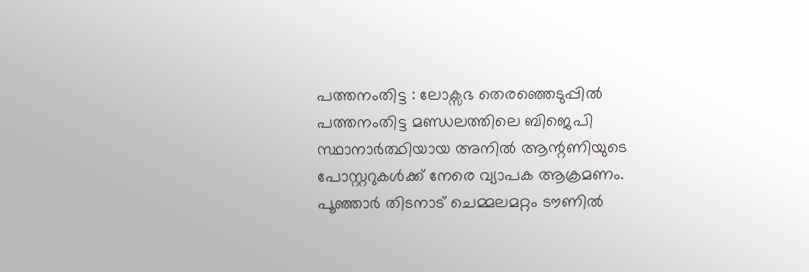പത്തനംതിട്ട : ലോക്സഭ തെരഞ്ഞെടുപ്പിൽ പത്തനംതിട്ട മണ്ഡലത്തിലെ ബിജെപി സ്ഥാനാർത്ഥിയായ അനിൽ ആന്റണിയുടെ പോസ്റ്ററുകൾക്ക് നേരെ വ്യാപക ആക്രമണം. പൂഞ്ഞാർ തിടനാട് ചെമ്മലമറ്റം ടൗണിൽ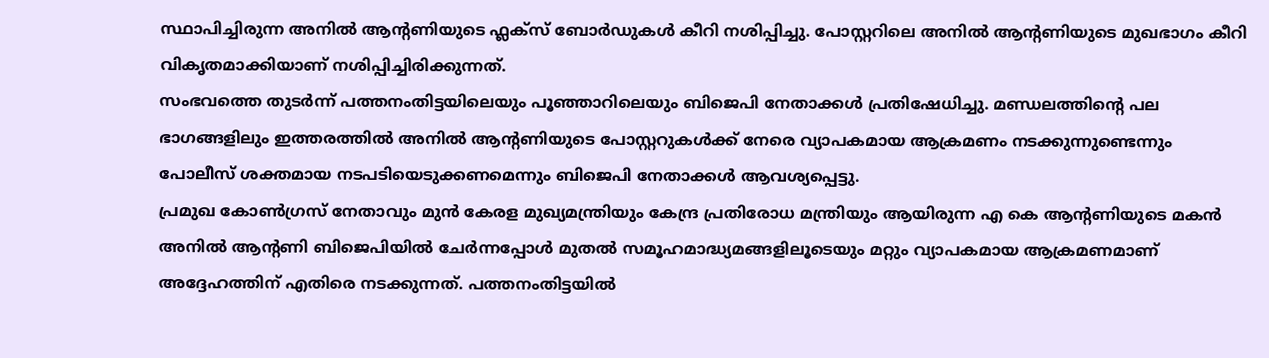സ്ഥാപിച്ചിരുന്ന അനിൽ ആന്റണിയുടെ ഫ്ലക്സ് ബോർഡുകൾ കീറി നശിപ്പിച്ചു. പോസ്റ്ററിലെ അനിൽ ആന്റണിയുടെ മുഖഭാഗം കീറി വികൃതമാക്കിയാണ് നശിപ്പിച്ചിരിക്കുന്നത്.
സംഭവത്തെ തുടർന്ന് പത്തനംതിട്ടയിലെയും പൂഞ്ഞാറിലെയും ബിജെപി നേതാക്കൾ പ്രതിഷേധിച്ചു. മണ്ഡലത്തിന്റെ പല ഭാഗങ്ങളിലും ഇത്തരത്തിൽ അനിൽ ആന്റണിയുടെ പോസ്റ്ററുകൾക്ക് നേരെ വ്യാപകമായ ആക്രമണം നടക്കുന്നുണ്ടെന്നും പോലീസ് ശക്തമായ നടപടിയെടുക്കണമെന്നും ബിജെപി നേതാക്കൾ ആവശ്യപ്പെട്ടു.
പ്രമുഖ കോൺഗ്രസ് നേതാവും മുൻ കേരള മുഖ്യമന്ത്രിയും കേന്ദ്ര പ്രതിരോധ മന്ത്രിയും ആയിരുന്ന എ കെ ആന്റണിയുടെ മകൻ അനിൽ ആന്റണി ബിജെപിയിൽ ചേർന്നപ്പോൾ മുതൽ സമൂഹമാദ്ധ്യമങ്ങളിലൂടെയും മറ്റും വ്യാപകമായ ആക്രമണമാണ് അദ്ദേഹത്തിന് എതിരെ നടക്കുന്നത്. പത്തനംതിട്ടയിൽ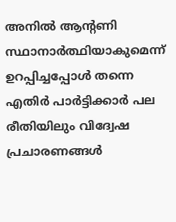അനിൽ ആന്റണി സ്ഥാനാർത്ഥിയാകുമെന്ന് ഉറപ്പിച്ചപ്പോൾ തന്നെ എതിർ പാർട്ടിക്കാർ പല രീതിയിലും വിദ്വേഷ പ്രചാരണങ്ങൾ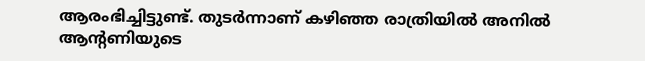ആരംഭിച്ചിട്ടുണ്ട്. തുടർന്നാണ് കഴിഞ്ഞ രാത്രിയിൽ അനിൽ ആന്റണിയുടെ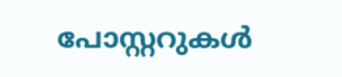പോസ്റ്ററുകൾ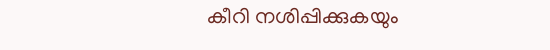കീറി നശിപ്പിക്കുകയും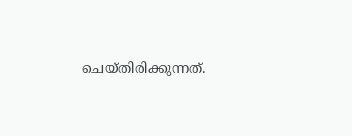ചെയ്തിരിക്കുന്നത്.